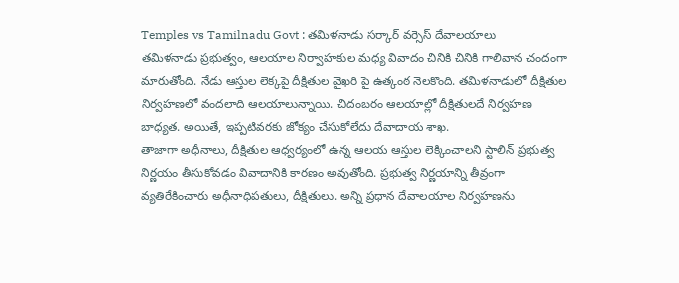Temples vs Tamilnadu Govt : తమిళనాడు సర్కార్ వర్సెస్ దేవాలయాలు
తమిళనాడు ప్రభుత్వం, ఆలయాల నిర్వాహకుల మధ్య వివాదం చినికి చినికి గాలివాన చందంగా మారుతోంది. నేడు ఆస్తుల లెక్కపై దీక్షితుల వైఖరి పై ఉత్కంఠ నెలకొంది. తమిళనాడులో దీక్షితుల నిర్వహణలో వందలాది ఆలయాలున్నాయి. చిదంబరం ఆలయాల్లో దీక్షితులదే నిర్వహణ బాధ్యత. అయితే, ఇప్పటివరకు జోక్యం చేసుకోలేదు దేవాదాయ శాఖ.
తాజాగా అధీనాలు, దీక్షితుల ఆధ్వర్యంలో ఉన్న ఆలయ ఆస్తుల లెక్కించాలని స్టాలిన్ ప్రభుత్వ నిర్ణయం తీసుకోవడం వివాదానికి కారణం అవుతోంది. ప్రభుత్వ నిర్ణయాన్ని తీవ్రంగా వ్యతిరేకించారు అధీనాధిపతులు, దీక్షితులు. అన్ని ప్రధాన దేవాలయాల నిర్వహణను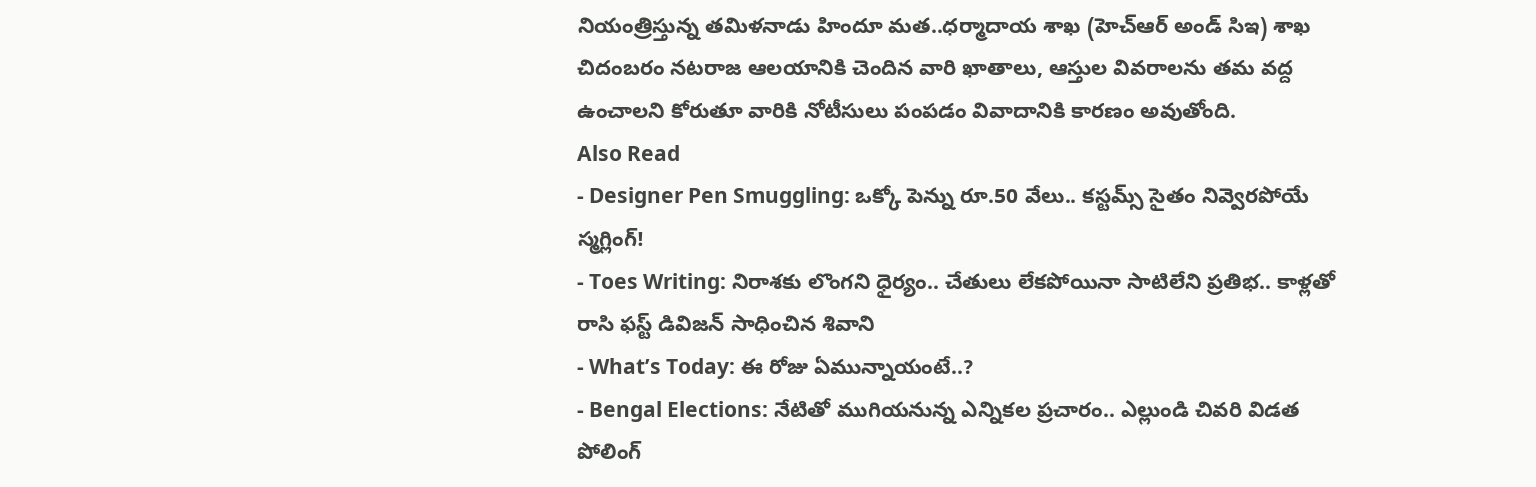నియంత్రిస్తున్న తమిళనాడు హిందూ మత..ధర్మాదాయ శాఖ (హెచ్ఆర్ అండ్ సిఇ) శాఖ చిదంబరం నటరాజ ఆలయానికి చెందిన వారి ఖాతాలు, ఆస్తుల వివరాలను తమ వద్ద ఉంచాలని కోరుతూ వారికి నోటీసులు పంపడం వివాదానికి కారణం అవుతోంది.
Also Read
- Designer Pen Smuggling: ఒక్కో పెన్ను రూ.50 వేలు.. కస్టమ్స్ సైతం నివ్వెరపోయే స్మగ్లింగ్!
- Toes Writing: నిరాశకు లొంగని ధైర్యం.. చేతులు లేకపోయినా సాటిలేని ప్రతిభ.. కాళ్లతో రాసి ఫస్ట్ డివిజన్ సాధించిన శివాని
- What’s Today: ఈ రోజు ఏమున్నాయంటే..?
- Bengal Elections: నేటితో ముగియనున్న ఎన్నికల ప్రచారం.. ఎల్లుండి చివరి విడత పోలింగ్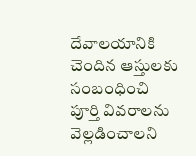దేవాలయానికి చెందిన ఆస్తులకు సంబంధించి పూర్తి వివరాలను వెల్లడించాలని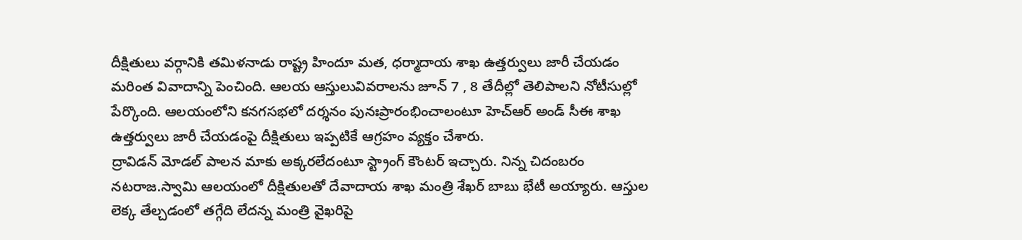దీక్షితులు వర్గానికి తమిళనాడు రాష్ట్ర హిందూ మత, ధర్మాదాయ శాఖ ఉత్తర్వులు జారీ చేయడం మరింత వివాదాన్ని పెంచింది. ఆలయ ఆస్తులువివరాలను జూన్ 7 , 8 తేదీల్లో తెలిపాలని నోటీసుల్లో పేర్కొంది. ఆలయంలోని కనగసభలో దర్శనం పునఃప్రారంభించాలంటూ హెచ్ఆర్ అండ్ సీఈ శాఖ ఉత్తర్వులు జారీ చేయడంపై దీక్షితులు ఇప్పటికే ఆగ్రహం వ్యక్తం చేశారు.
ద్రావిడన్ మోడల్ పాలన మాకు అక్కరలేదంటూ స్ట్రాంగ్ కౌంటర్ ఇచ్చారు. నిన్న చిదంబరం నటరాజ.స్వామి ఆలయంలో దీక్షితులతో దేవాదాయ శాఖ మంత్రి శేఖర్ బాబు భేటీ అయ్యారు. ఆస్తుల లెక్క తేల్చడంలో తగ్గేది లేదన్న మంత్రి వైఖరిపై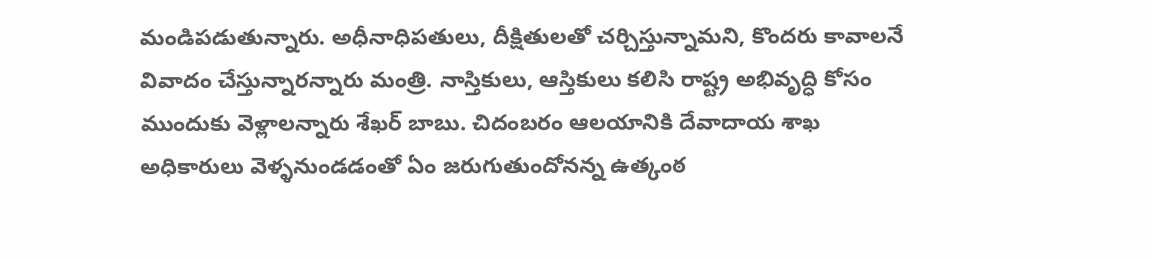మండిపడుతున్నారు. అధీనాధిపతులు, దీక్షితులతో చర్చిస్తున్నామని, కొందరు కావాలనే వివాదం చేస్తున్నారన్నారు మంత్రి. నాస్తికులు, ఆస్తికులు కలిసి రాష్ట్ర అభివృద్ధి కోసం ముందుకు వెళ్లాలన్నారు శేఖర్ బాబు. చిదంబరం ఆలయానికి దేవాదాయ శాఖ అధికారులు వెళ్ళనుండడంతో ఏం జరుగుతుందోనన్న ఉత్కంఠ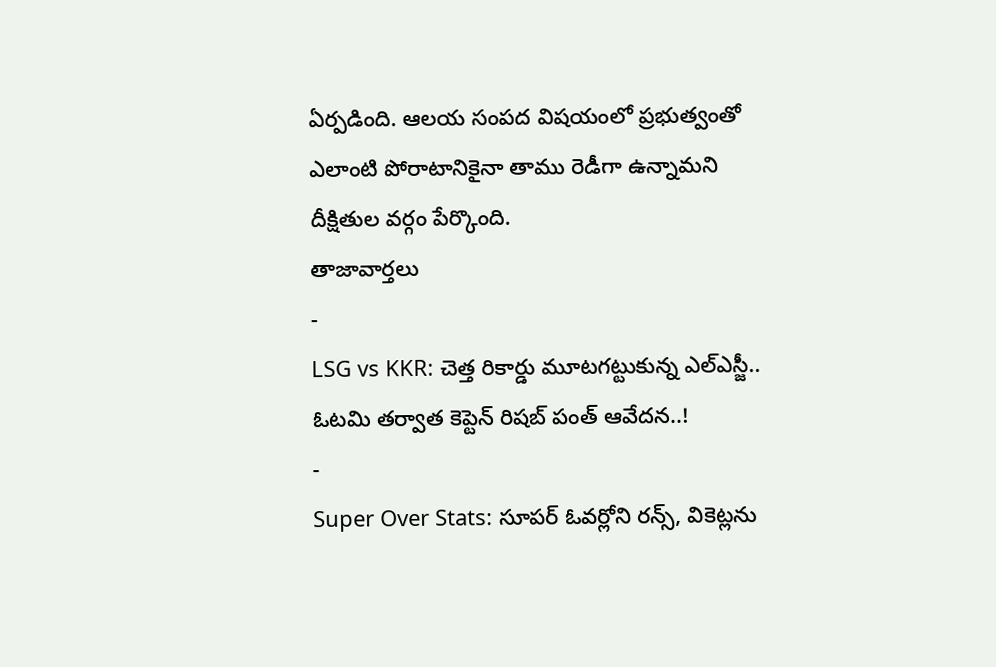ఏర్పడింది. ఆలయ సంపద విషయంలో ప్రభుత్వంతో ఎలాంటి పోరాటానికైనా తాము రెడీగా ఉన్నామని దీక్షితుల వర్గం పేర్కొంది.
తాజావార్తలు
-
LSG vs KKR: చెత్త రికార్డు మూటగట్టుకున్న ఎల్ఎస్జీ.. ఓటమి తర్వాత కెప్టెన్ రిషబ్ పంత్ ఆవేదన..!
-
Super Over Stats: సూపర్ ఓవర్లోని రన్స్, వికెట్లను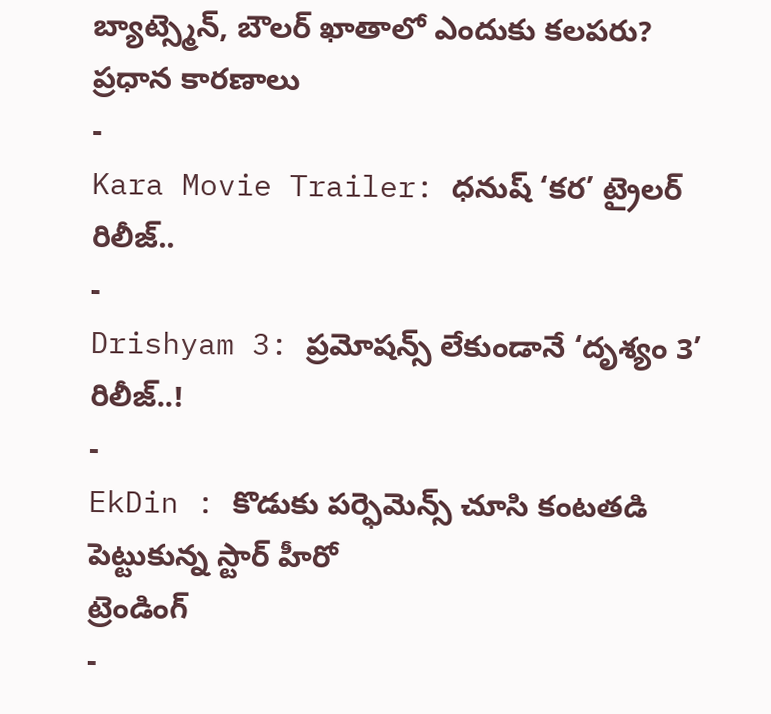బ్యాట్స్మెన్, బౌలర్ ఖాతాలో ఎందుకు కలపరు? ప్రధాన కారణాలు
-
Kara Movie Trailer: ధనుష్ ‘కర’ ట్రైలర్ రిలీజ్..
-
Drishyam 3: ప్రమోషన్స్ లేకుండానే ‘దృశ్యం 3’ రిలీజ్..!
-
EkDin : కొడుకు పర్ఫెమెన్స్ చూసి కంటతడి పెట్టుకున్న స్టార్ హీరో
ట్రెండింగ్
-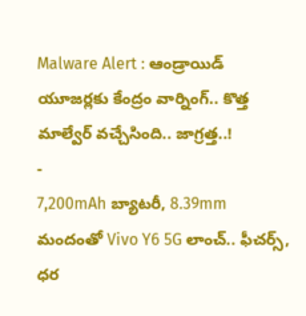Malware Alert : ఆండ్రాయిడ్ యూజర్లకు కేంద్రం వార్నింగ్.. కొత్త మాల్వేర్ వచ్చేసింది.. జాగ్రత్త..!
-
7,200mAh బ్యాటరీ, 8.39mm మందంతో Vivo Y6 5G లాంచ్.. ఫీచర్స్, ధర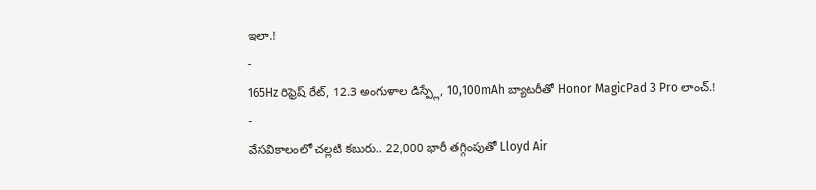ఇలా.!
-
165Hz రిఫ్రెష్ రేట్, 12.3 అంగుళాల డిస్ప్లే, 10,100mAh బ్యాటరీతో Honor MagicPad 3 Pro లాంచ్.!
-
వేసవికాలంలో చల్లటి కబురు.. 22,000 భారీ తగ్గింపుతో Lloyd Air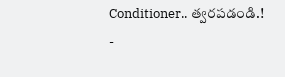Conditioner.. త్వరపడండి.!
-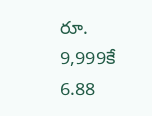రూ. 9,999కే 6.88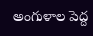అంగుళాల పెద్ద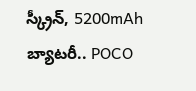స్క్రీన్, 5200mAh బ్యాటరీ.. POCO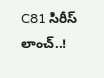C81 సిరీస్ లాంచ్..!